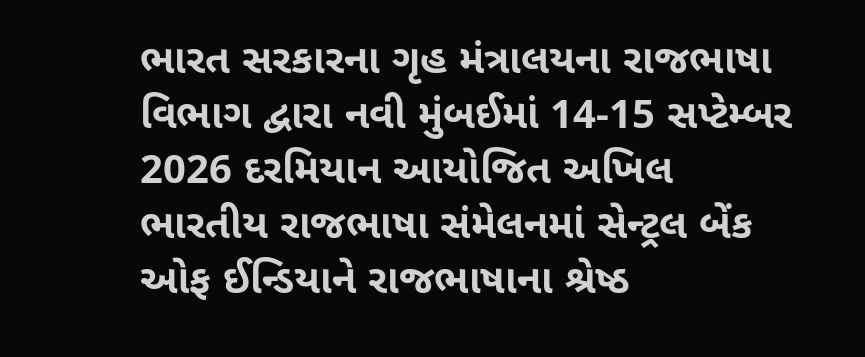ભારત સરકારના ગૃહ મંત્રાલયના રાજભાષા વિભાગ દ્વારા નવી મુંબઈમાં 14-15 સપ્ટેમ્બર 2026 દરમિયાન આયોજિત અખિલ ભારતીય રાજભાષા સંમેલનમાં સેન્ટ્રલ બેંક ઓફ ઈન્ડિયાને રાજભાષાના શ્રેષ્ઠ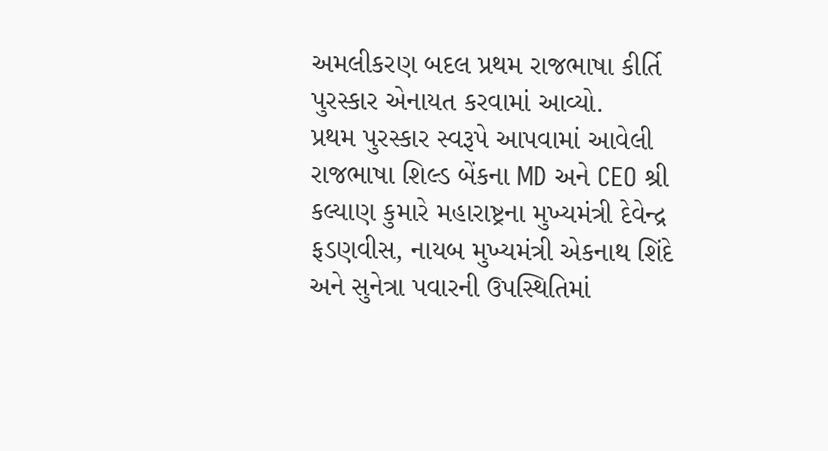અમલીકરણ બદલ પ્રથમ રાજભાષા કીર્તિ પુરસ્કાર એનાયત કરવામાં આવ્યો.
પ્રથમ પુરસ્કાર સ્વરૂપે આપવામાં આવેલી રાજભાષા શિલ્ડ બેંકના MD અને CEO શ્રી કલ્યાણ કુમારે મહારાષ્ટ્રના મુખ્યમંત્રી દેવેન્દ્ર ફડણવીસ, નાયબ મુખ્યમંત્રી એકનાથ શિંદે અને સુનેત્રા પવારની ઉપસ્થિતિમાં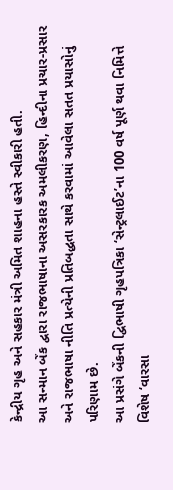કેન્દ્રીય ગૃહ અને સહકાર મંત્રી અમિત શાહના હસ્તે સ્વીકારી હતી.
આ સન્માન બેંક દ્વારા રાજભાષાના અસરકારક અમલીકરણ, હિન્દીના પ્રચાર-પ્રસાર અને રાજભાષા નીતિ પ્રત્યેની પ્રતિબદ્ધતા સાથે કરવામાં આવેલા સતત પ્રયાસોનું પરિણામ છે.
આ પ્રસંગે બેંકની દ્વિભાષી ગૃહપત્રિકા ‘સેન્ટ્રલાઈટ’ના 100 વર્ષ પૂર્ણ થવા નિમિત્તે વિશેષ ‘વારસા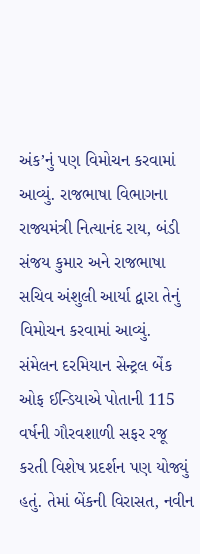અંક’નું પણ વિમોચન કરવામાં આવ્યું. રાજભાષા વિભાગના રાજ્યમંત્રી નિત્યાનંદ રાય, બંડી સંજય કુમાર અને રાજભાષા સચિવ અંશુલી આર્યા દ્વારા તેનું વિમોચન કરવામાં આવ્યું.
સંમેલન દરમિયાન સેન્ટ્રલ બેંક ઓફ ઈન્ડિયાએ પોતાની 115 વર્ષની ગૌરવશાળી સફર રજૂ કરતી વિશેષ પ્રદર્શન પણ યોજ્યું હતું. તેમાં બેંકની વિરાસત, નવીન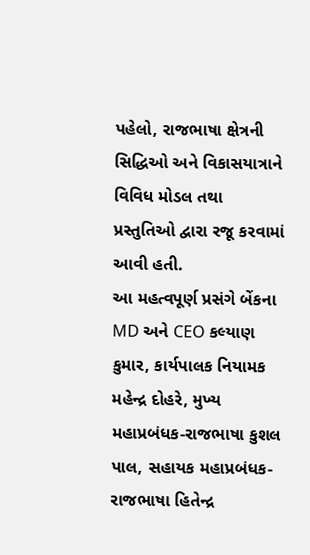પહેલો, રાજભાષા ક્ષેત્રની સિદ્ધિઓ અને વિકાસયાત્રાને વિવિધ મોડલ તથા પ્રસ્તુતિઓ દ્વારા રજૂ કરવામાં આવી હતી.
આ મહત્વપૂર્ણ પ્રસંગે બેંકના MD અને CEO કલ્યાણ કુમાર, કાર્યપાલક નિયામક મહેન્દ્ર દોહરે, મુખ્ય મહાપ્રબંધક-રાજભાષા કુશલ પાલ, સહાયક મહાપ્રબંધક-રાજભાષા હિતેન્દ્ર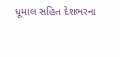ધૂમાલ સહિત દેશભરના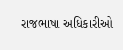રાજભાષા અધિકારીઓ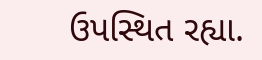ઉપસ્થિત રહ્યા.